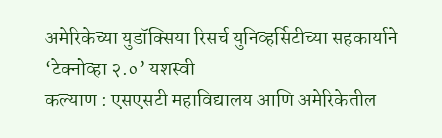अमेरिकेच्या युडॉक्सिया रिसर्च युनिव्हर्सिटीच्या सहकार्याने ‘टेक्नोव्हा २.०’ यशस्वी
कल्याण : एसएसटी महाविद्यालय आणि अमेरिकेतील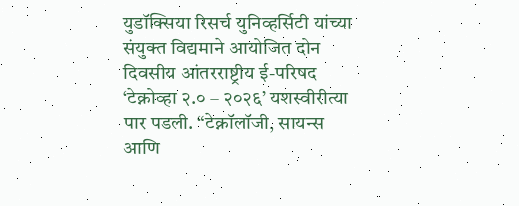युडॉक्सिया रिसर्च युनिव्हर्सिटी यांच्या संयुक्त विद्यमाने आयोजित दोन दिवसीय आंतरराष्ट्रीय ई-परिषद ‘टेक्नोव्हा २.० – २०२६’ यशस्वीरीत्या पार पडली. “टेक्नॉलॉजी, सायन्स आणि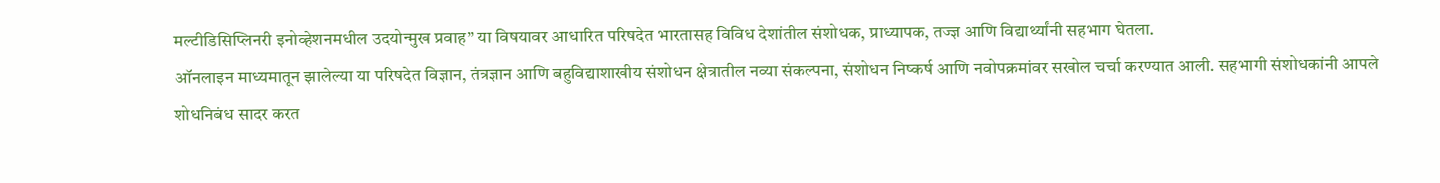मल्टीडिसिप्लिनरी इनोव्हेशनमधील उदयोन्मुख प्रवाह” या विषयावर आधारित परिषदेत भारतासह विविध देशांतील संशोधक, प्राध्यापक, तज्ज्ञ आणि विद्यार्थ्यांनी सहभाग घेतला.
ऑनलाइन माध्यमातून झालेल्या या परिषदेत विज्ञान, तंत्रज्ञान आणि बहुविद्याशाखीय संशोधन क्षेत्रातील नव्या संकल्पना, संशोधन निष्कर्ष आणि नवोपक्रमांवर सखोल चर्चा करण्यात आली. सहभागी संशोधकांनी आपले शोधनिबंध सादर करत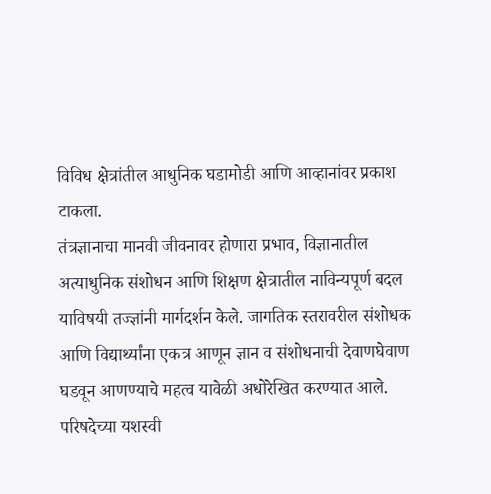विविध क्षेत्रांतील आधुनिक घडामोडी आणि आव्हानांवर प्रकाश टाकला.
तंत्रज्ञानाचा मानवी जीवनावर होणारा प्रभाव, विज्ञानातील अत्याधुनिक संशोधन आणि शिक्षण क्षेत्रातील नाविन्यपूर्ण बदल याविषयी तज्ज्ञांनी मार्गदर्शन केले. जागतिक स्तरावरील संशोधक आणि विद्यार्थ्यांना एकत्र आणून ज्ञान व संशोधनाची देवाणघेवाण घडवून आणण्याचे महत्व यावेळी अधोरेखित करण्यात आले.
परिषदेच्या यशस्वी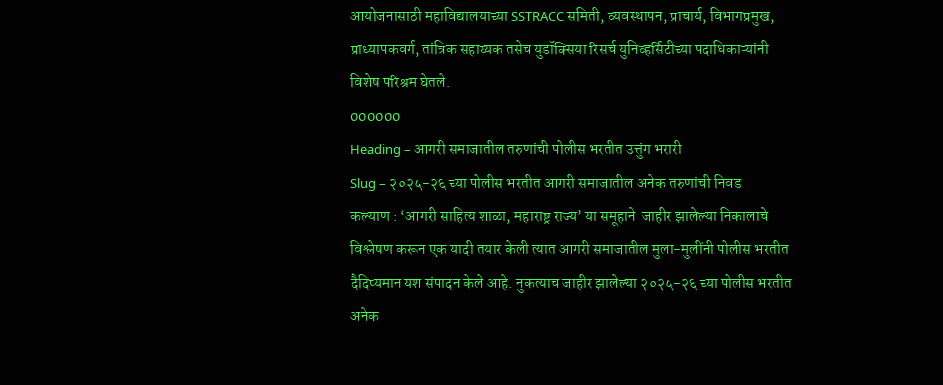आयोजनासाठी महाविद्यालयाच्या SSTRACC समिती, व्यवस्थापन, प्राचार्य, विभागप्रमुख, प्राध्यापकवर्ग, तांत्रिक सहाय्यक तसेच युडॉक्सिया रिसर्च युनिव्हर्सिटीच्या पदाधिकाऱ्यांनी विशेष परिश्रम घेतले.
000000
Heading – आगरी समाजातील तरुणांची पोलीस भरतीत उत्तुंग भरारी
Slug – २०२५-२६ च्या पोलीस भरतीत आगरी समाजातील अनेक तरुणांची निवड
कल्याण : ‘आगरी साहित्य शाळा, महाराष्ट्र राज्य’ या समूहाने  जाहीर झालेल्या निकालाचे विश्लेषण करून एक यादी तयार केली त्यात आगरी समाजातील मुला-मुलींनी पोलीस भरतीत दैदिप्यमान यश संपादन केले आहे. नुकत्याच जाहीर झालेल्या २०२५-२६ च्या पोलीस भरतीत अनेक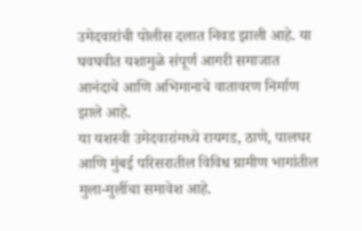उमेदवारांची पोलीस दलात निवड झाली आहे. या घवघवीत यशामुळे संपूर्ण आगरी समाजात आनंदाचे आणि अभिमानाचे वातावरण निर्माण झाले आहे.
या यशस्वी उमेदवारांमध्ये रायगड, ठाणे, पालघर आणि मुंबई परिसरातील विविध ग्रामीण भागांतील मुला-मुलींचा समावेश आहे.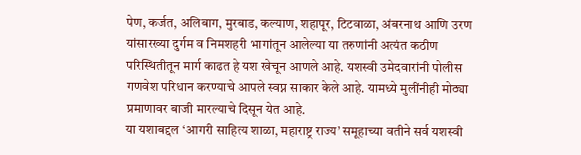पेण, कर्जत, अलिबाग, मुरबाड, कल्याण, शहापूर, टिटवाळा, अंबरनाथ आणि उरण यांसारख्या दुर्गम व निमशहरी भागांतून आलेल्या या तरुणांनी अत्यंत कठीण परिस्थितीतून मार्ग काढत हे यश खेचून आणले आहे. यशस्वी उमेदवारांनी पोलीस गणवेश परिधान करण्याचे आपले स्वप्न साकार केले आहे. यामध्ये मुलींनीही मोठ्या प्रमाणावर बाजी मारल्याचे दिसून येत आहे.
या यशाबद्दल ‘आगरी साहित्य शाळा, महाराष्ट्र राज्य’ समूहाच्या वतीने सर्व यशस्वी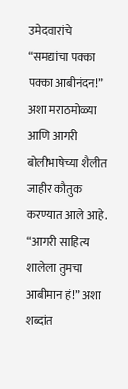उमेदवारांचे “समद्यांचा पक्का पक्का आबीनंदन!” अशा मराठमोळ्या आणि आगरी बोलीभाषेच्या शैलीत जाहीर कौतुक करण्यात आले आहे. “आगरी साहित्य शालेला तुमचा आबीमान हं!” अशा शब्दांत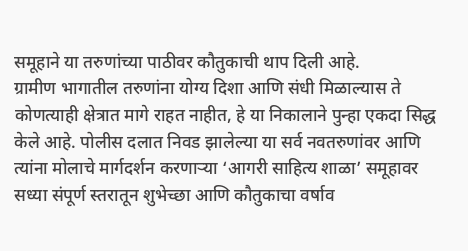समूहाने या तरुणांच्या पाठीवर कौतुकाची थाप दिली आहे.
ग्रामीण भागातील तरुणांना योग्य दिशा आणि संधी मिळाल्यास ते कोणत्याही क्षेत्रात मागे राहत नाहीत, हे या निकालाने पुन्हा एकदा सिद्ध केले आहे. पोलीस दलात निवड झालेल्या या सर्व नवतरुणांवर आणि त्यांना मोलाचे मार्गदर्शन करणाऱ्या ‘आगरी साहित्य शाळा’ समूहावर सध्या संपूर्ण स्तरातून शुभेच्छा आणि कौतुकाचा वर्षाव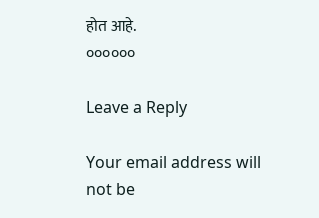होत आहे.
००००००

Leave a Reply

Your email address will not be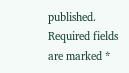published. Required fields are marked *